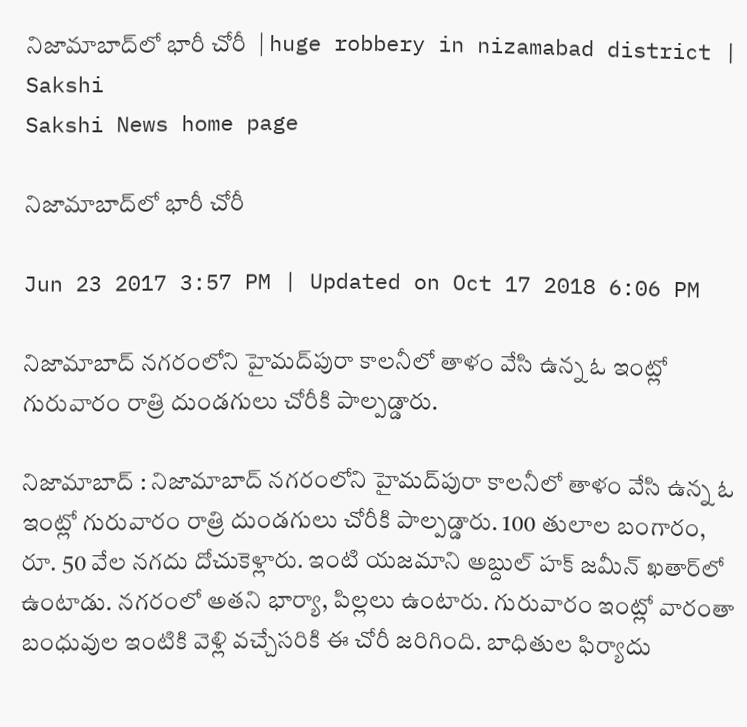నిజామాబాద్‌లో భారీ చోరీ  | huge robbery in nizamabad district | Sakshi
Sakshi News home page

నిజామాబాద్‌లో భారీ చోరీ

Jun 23 2017 3:57 PM | Updated on Oct 17 2018 6:06 PM

నిజామాబాద్‌ నగరంలోని హైమద్‌పురా కాలనీలో తాళం వేసి ఉన్న ఓ ఇంట్లో గురువారం రాత్రి దుండగులు చోరీకి పాల్పడ్డారు.

నిజామాబాద్‌ : నిజామాబాద్‌ నగరంలోని హైమద్‌పురా కాలనీలో తాళం వేసి ఉన్న ఓ ఇంట్లో గురువారం రాత్రి దుండగులు చోరీకి పాల్పడ్డారు. 100 తులాల బంగారం, రూ. 50 వేల నగదు దోచుకెళ్లారు. ఇంటి యజమాని అబ్దుల్‌ హక్‌ జమీన్‌ ఖతార్‌లో ఉంటాడు. నగరంలో అతని భార్యా, పిల‍్లలు ఉంటారు. గురువారం ఇంట్లో వారంతా బంధువుల ఇంటికి వెళ్లి వచ్చేసరికి ఈ చోరీ జరిగింది. బాధితుల ఫిర్యాదు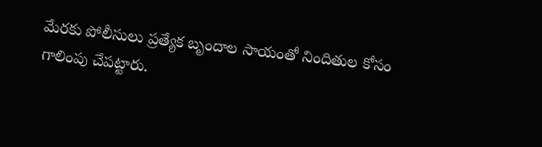మేరకు పోలీసులు ప్రత్యేక బృందాల సాయంతో నిందితుల కోసం గాలింపు చేపట్టారు.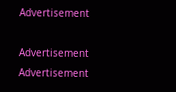Advertisement

Advertisement
Advertisement